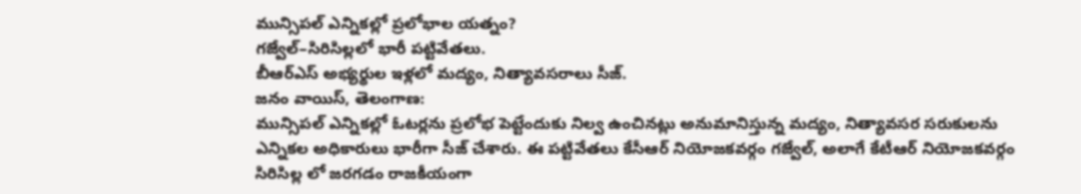మున్సిపల్ ఎన్నికల్లో ప్రలోభాల యత్నం?
గజ్వేల్–సిరిసిల్లలో భారీ పట్టివేతలు.
బీఆర్ఎస్ అభ్యర్థుల ఇళ్లలో మద్యం, నిత్యావసరాలు సీజ్.
జనం వాయిస్, తెలంగాణ:
మున్సిపల్ ఎన్నికల్లో ఓటర్లను ప్రలోభ పెట్టేందుకు నిల్వ ఉంచినట్లు అనుమానిస్తున్న మద్యం, నిత్యావసర సరుకులను ఎన్నికల అధికారులు భారీగా సీజ్ చేశారు. ఈ పట్టివేతలు కేసీఆర్ నియోజకవర్గం గజ్వేల్, అలాగే కేటీఆర్ నియోజకవర్గం సిరిసిల్ల లో జరగడం రాజకీయంగా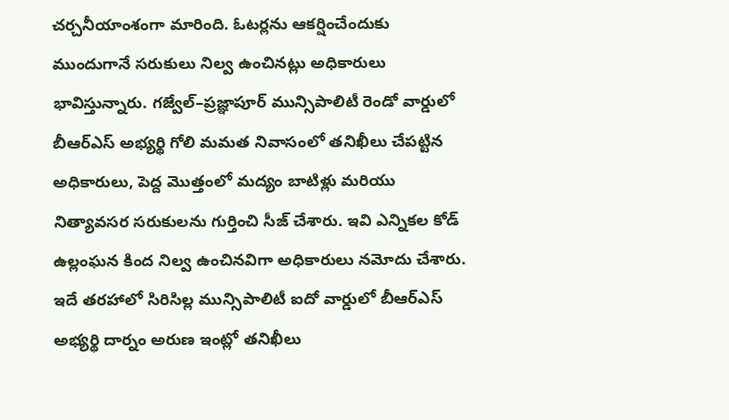చర్చనీయాంశంగా మారింది. ఓటర్లను ఆకర్షించేందుకు ముందుగానే సరుకులు నిల్వ ఉంచినట్లు అధికారులు భావిస్తున్నారు. గజ్వేల్–ప్రజ్ఞాపూర్ మున్సిపాలిటీ రెండో వార్డులో బీఆర్ఎస్ అభ్యర్థి గోలి మమత నివాసంలో తనిఖీలు చేపట్టిన అధికారులు, పెద్ద మొత్తంలో మద్యం బాటిళ్లు మరియు నిత్యావసర సరుకులను గుర్తించి సీజ్ చేశారు. ఇవి ఎన్నికల కోడ్ ఉల్లంఘన కింద నిల్వ ఉంచినవిగా అధికారులు నమోదు చేశారు. ఇదే తరహాలో సిరిసిల్ల మున్సిపాలిటీ ఐదో వార్డులో బీఆర్ఎస్ అభ్యర్థి దార్నం అరుణ ఇంట్లో తనిఖీలు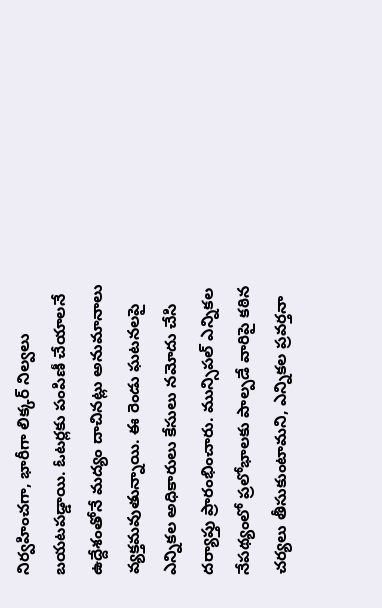నిర్వహించగా, భారీగా లిక్కర్ నిల్వలు బయటపడ్డాయి. ఓటర్లకు పంపిణీ చేయాలనే ఉద్దేశంతోనే మద్యం దాచినట్లు అనుమానాలు వ్యక్తమవుతున్నాయి. ఈ రెండు ఘటనలపై ఎన్నికల అధికారులు కేసులు నమోదు చేసి దర్యాప్తు ప్రారంభించారు. మున్సిపల్ ఎన్నికల నేపథ్యంలో ప్రలోభాలకు పాల్పడే వారిపై కఠిన చర్యలు తీసుకుంటామని, ఎన్నికల ప్రవర్తనా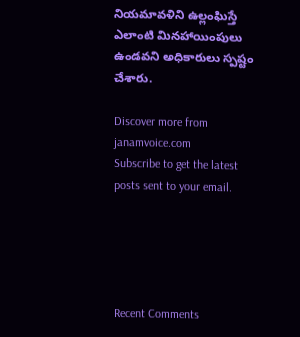నియమావళిని ఉల్లంఘిస్తే ఎలాంటి మినహాయింపులు ఉండవని అధికారులు స్పష్టం చేశారు.

Discover more from janamvoice.com
Subscribe to get the latest posts sent to your email.





Recent Comments